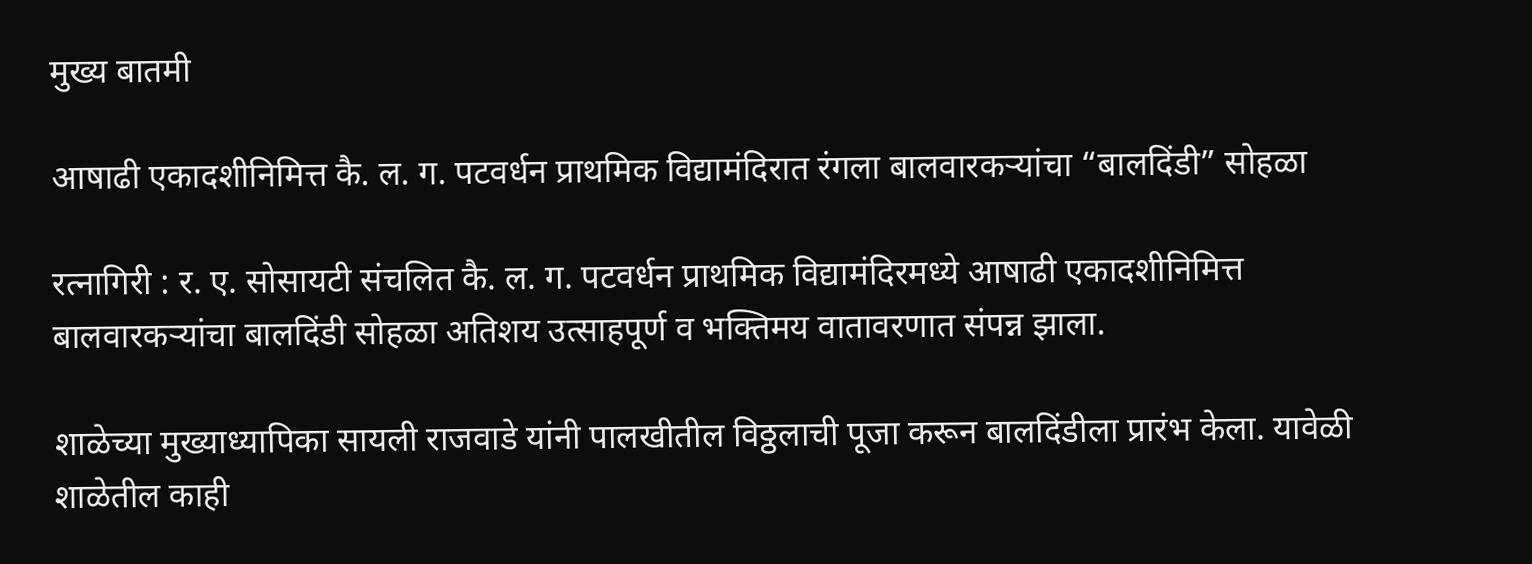मुख्य बातमी

आषाढी एकादशीनिमित्त कै. ल. ग. पटवर्धन प्राथमिक विद्यामंदिरात रंगला बालवारकऱ्यांचा “बालदिंडी” सोहळा

रत्नागिरी : र. ए. सोसायटी संचलित कै. ल. ग. पटवर्धन प्राथमिक विद्यामंदिरमध्ये आषाढी एकादशीनिमित्त बालवारकऱ्यांचा बालदिंडी सोहळा अतिशय उत्साहपूर्ण व भक्तिमय वातावरणात संपन्न झाला.

शाळेच्या मुख्याध्यापिका सायली राजवाडे यांनी पालखीतील विठ्ठलाची पूजा करून बालदिंडीला प्रारंभ केला. यावेळी शाळेतील काही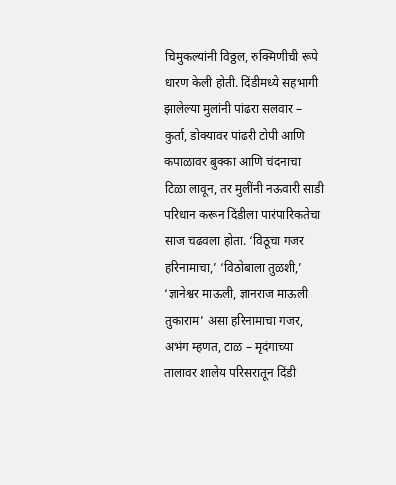चिमुकल्यांनी विठ्ठल, रुक्मिणीची रूपे धारण केली होती. दिंडीमध्ये सहभागी झालेल्या मुलांनी पांढरा सलवार – कुर्ता, डोक्यावर पांढरी टोपी आणि कपाळावर बुक्का आणि चंदनाचा टिळा लावून, तर मुलींनी नऊवारी साडी परिधान करून दिंडीला पारंपारिकतेचा साज चढवला होता. ‘विठूचा गजर हरिनामाचा,’ ‘विठोबाला तुळशी,’ ‘ज्ञानेश्वर माऊली, ज्ञानराज माऊली तुकाराम’ असा हरिनामाचा गजर, अभंग म्हणत, टाळ – मृदंगाच्या तालावर शालेय परिसरातून दिंडी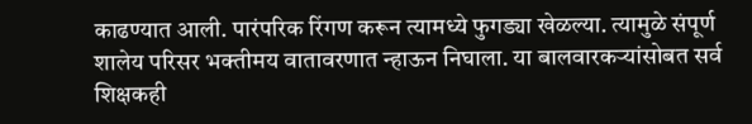काढण्यात आली. पारंपरिक रिंगण करून त्यामध्ये फुगड्या खेळल्या. त्यामुळे संपूर्ण शालेय परिसर भक्तीमय वातावरणात न्हाऊन निघाला. या बालवारकऱ्यांसोबत सर्व शिक्षकही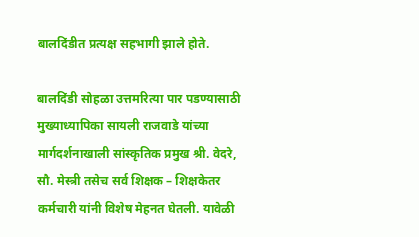बालदिंडीत प्रत्यक्ष सहभागी झाले होते.

बालदिंडी सोहळा उत्तमरित्या पार पडण्यासाठी मुख्याध्यापिका सायली राजवाडे यांच्या मार्गदर्शनाखाली सांस्कृतिक प्रमुख श्री. वेदरे, सौ. मेस्त्री तसेच सर्व शिक्षक – शिक्षकेतर कर्मचारी यांनी विशेष मेहनत घेतली. यावेळी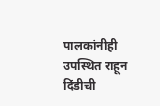पालकांनीही उपस्थित राहून दिंडीची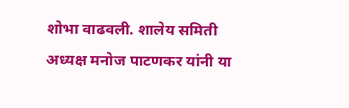शोभा वाढवली. शालेय समिती अध्यक्ष मनोज पाटणकर यांनी या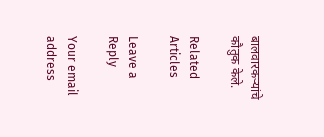बालवारकऱ्यांचे कौतुक केले.

Related Articles

Leave a Reply

Your email address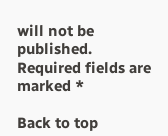will not be published. Required fields are marked *

Back to top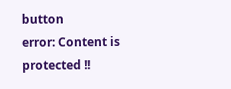button
error: Content is protected !!